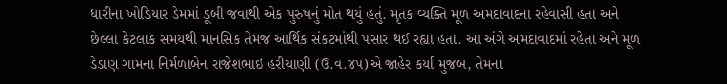ધારીના ખોડિયાર ડેમમાં ડૂબી જવાથી એક પુરુષનું મોત થયું હતું. મૃતક વ્યક્તિ મૂળ અમદાવાદના રહેવાસી હતા અને છેલ્લા કેટલાક સમયથી માનસિક તેમજ આર્થિક સંકટમાંથી પસાર થઈ રહ્યા હતા. આ અંગે અમદાવાદમાં રહેતા અને મૂળ ડેડાણ ગામના નિર્મળાબેન રાજેશભાઇ હરીયાણી (ઉ.વ.૪૫)એ જાહેર કર્યા મુજબ, તેમના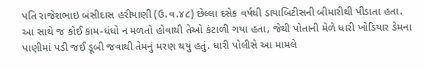પતિ રાજેશભાઇ બંસીદાસ હરીયાણી (ઉ.વ.૪૮) છેલ્લા દસેક વર્ષથી ડાયાબિટીસની બીમારીથી પીડાતા હતા.
આ સાથે જ કોઈ કામ-ધંધો ન મળતો હોવાથી તેઓ કંટાળી ગયા હતા, જેથી પોતાની મેળે ધારી ખોડિયાર ડેમના પાણીમાં પડી જઈ ડૂબી જવાથી તેમનું મરણ થયું હતું. ધારી પોલીસે આ મામલે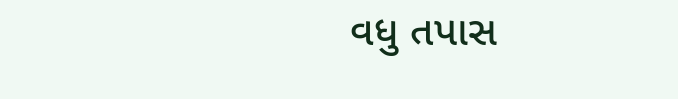વધુ તપાસ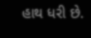હાથ ધરી છે.